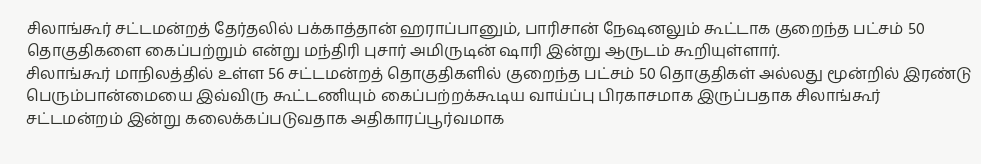சிலாங்கூர் சட்டமன்றத் தேர்தலில் பக்காத்தான் ஹராப்பானும், பாரிசான் நேஷனலும் கூட்டாக குறைந்த பட்சம் 50 தொகுதிகளை கைப்பற்றும் என்று மந்திரி புசார் அமிருடின் ஷாரி இன்று ஆருடம் கூறியுள்ளார்.
சிலாங்கூர் மாநிலத்தில் உள்ள 56 சட்டமன்றத் தொகுதிகளில் குறைந்த பட்சம் 50 தொகுதிகள் அல்லது மூன்றில் இரண்டு பெரும்பான்மையை இவ்விரு கூட்டணியும் கைப்பற்றக்கூடிய வாய்ப்பு பிரகாசமாக இருப்பதாக சிலாங்கூர் சட்டமன்றம் இன்று கலைக்கப்படுவதாக அதிகாரப்பூர்வமாக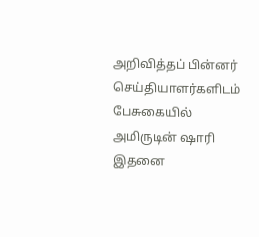அறிவித்தப் பின்னர் செய்தியாளர்களிடம் பேசுகையில் அமிருடின் ஷாரி இதனை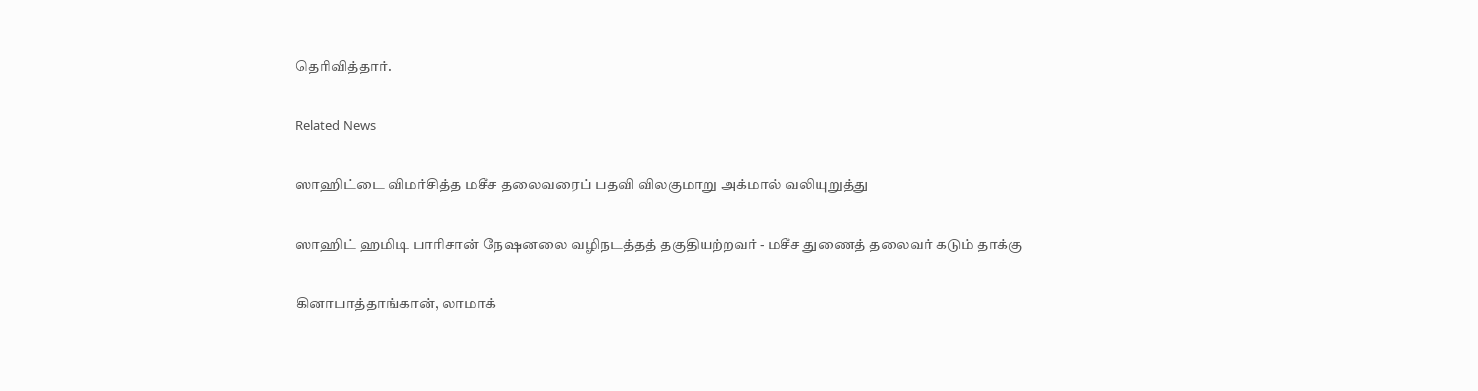தெரிவித்தார்.

Related News

ஸாஹிட்டை விமர்சித்த மசீச தலைவரைப் பதவி விலகுமாறு அக்மால் வலியுறுத்து

ஸாஹிட் ஹமிடி பாரிசான் நேஷனலை வழிநடத்தத் தகுதியற்றவர் - மசீச துணைத் தலைவர் கடும் தாக்கு

கினாபாத்தாங்கான், லாமாக்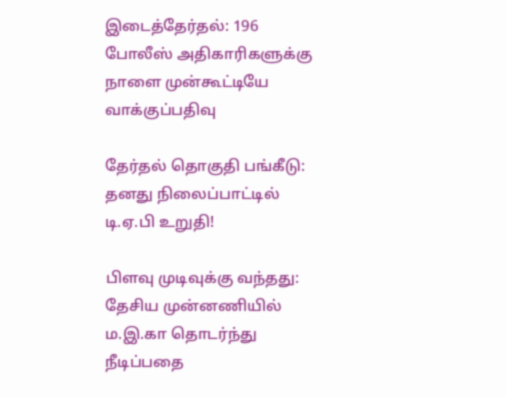இடைத்தேர்தல்: 196 போலீஸ் அதிகாரிகளுக்கு நாளை முன்கூட்டியே வாக்குப்பதிவு

தேர்தல் தொகுதி பங்கீடு: தனது நிலைப்பாட்டில் டி.ஏ.பி உறுதி!

பிளவு முடிவுக்கு வந்தது: தேசிய முன்னணியில் ம.இ.கா தொடர்ந்து நீடிப்பதை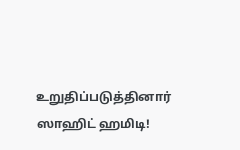உறுதிப்படுத்தினார் ஸாஹிட் ஹமிடி!